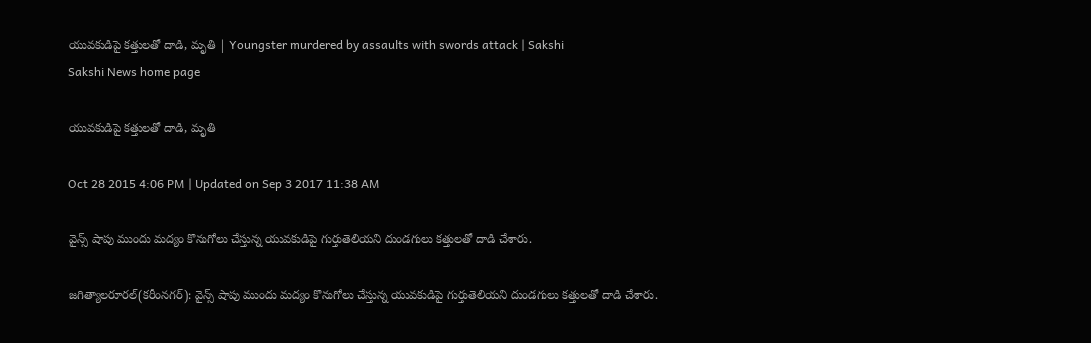యువకుడిపై కత్తులతో దాడి, మృతి | Youngster murdered by assaults with swords attack | Sakshi
Sakshi News home page

యువకుడిపై కత్తులతో దాడి, మృతి

Oct 28 2015 4:06 PM | Updated on Sep 3 2017 11:38 AM

వైన్స్ షాపు ముందు మద్యం కొనుగోలు చేస్తున్న యువకుడిపై గుర్తుతెలియని దుండగులు కత్తులతో దాడి చేశారు.

జగిత్యాలరూరల్(కరీంనగర్): వైన్స్ షాపు ముందు మద్యం కొనుగోలు చేస్తున్న యువకుడిపై గుర్తుతెలియని దుండగులు కత్తులతో దాడి చేశారు.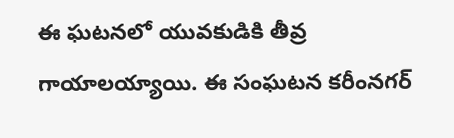ఈ ఘటనలో యువకుడికి తీవ్ర గాయాలయ్యాయి. ఈ సంఘటన కరీంనగర్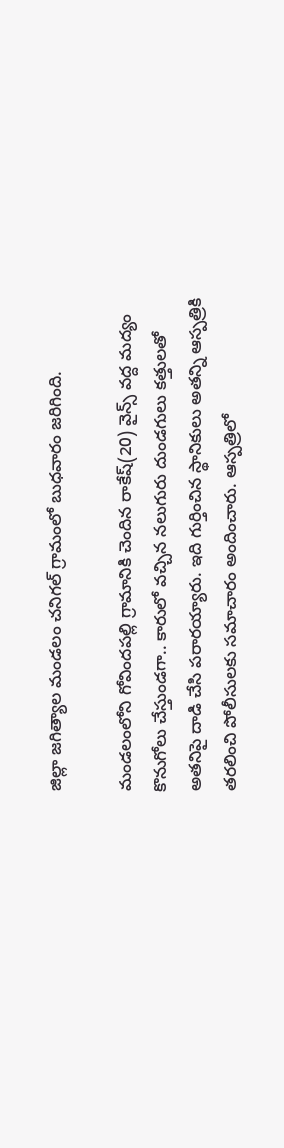జిల్లా జగిత్యాల మండలం చనిగల్ గ్రామంలో బుధవారం జరిగింది.

మండలంలోని గోవిందపల్లి గ్రామానికి చెందిన రాకేష్(20) వైన్స్ వద్ద మద్యం కొనుగోలు చేస్తుండగా.. కారులో వచ్చిన నలుగురు దుండగులు కత్తులతో అతనిపై దాడి చేసి పరారయ్యారు. ఇది గుర్తించిన స్థానికులు అతన్ని ఆస్పత్రికి తరలించి పోలీసులకు సమాచారం అందించారు. ఆస్పత్రిలో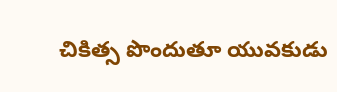చికిత్స పొందుతూ యువకుడు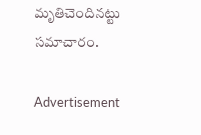మృతిచెందినట్టు సమాచారం.

Advertisement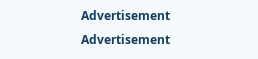Advertisement
Advertisement